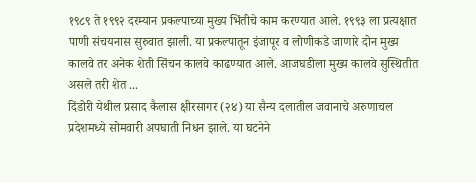१९८९ ते १९९२ दरम्यान प्रकल्पाच्या मुख्य भिंतीचे काम करण्यात आले. १९९३ ला प्रत्यक्षात पाणी संचयनास सुरुवात झाली. या प्रकल्पातून इंजापूर व लोणीकडे जाणारे दोन मुख्य कालवे तर अनेक शेती सिंचन कालवे काढण्यात आले. आजघडीला मुख्य कालवे सुस्थितीत असले तरी शेत ...
दिंडोरी येथील प्रसाद कैलास क्षीरसागर (२४) या सैन्य दलातील जवानाचे अरुणाचल प्रदेशमध्ये सोमवारी अपघाती निधन झाले. या घटनेने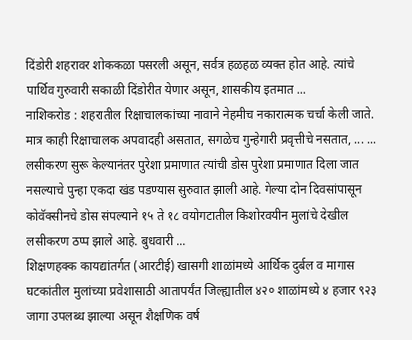दिंडोरी शहरावर शोककळा पसरली असून, सर्वत्र हळहळ व्यक्त होत आहे. त्यांचे पार्थिव गुरुवारी सकाळी दिंडोरीत येणार असून, शासकीय इतमात ...
नाशिकरोड : शहरातील रिक्षाचालकांच्या नावाने नेहमीच नकारात्मक चर्चा केली जाते. मात्र काही रिक्षाचालक अपवादही असतात, सगळेच गुन्हेगारी प्रवृत्तीचे नसतात, ... ...
लसीकरण सुरू केल्यानंतर पुरेशा प्रमाणात त्यांची डोस पुरेशा प्रमाणात दिला जात नसल्याचे पुन्हा एकदा खंड पडण्यास सुरुवात झाली आहे. गेल्या दोन दिवसांपासून कोवॅक्सीनचे डोस संपल्याने १५ ते १८ वयोगटातील किशोरवयीन मुलांचे देखील लसीकरण ठप्प झाले आहे. बुधवारी ...
शिक्षणहक्क कायद्यांतर्गत (आरटीई) खासगी शाळांमध्ये आर्थिक दुर्बल व मागास घटकांतील मुलांच्या प्रवेशासाठी आतापर्यंत जिल्ह्यातील ४२० शाळांमध्ये ४ हजार ९२३ जागा उपलब्ध झाल्या असून शैक्षणिक वर्ष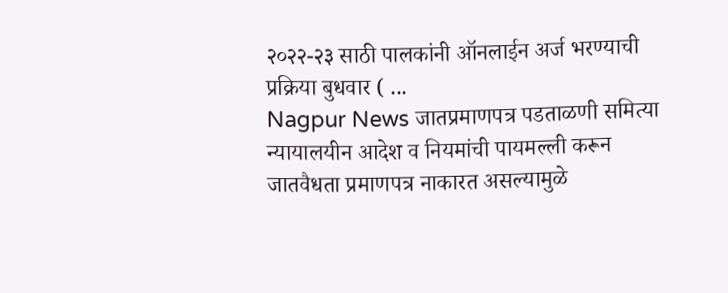२०२२-२३ साठी पालकांनी ऑनलाईन अर्ज भरण्याची प्रक्रिया बुधवार ( ...
Nagpur News जातप्रमाणपत्र पडताळणी समित्या न्यायालयीन आदेश व नियमांची पायमल्ली करून जातवैधता प्रमाणपत्र नाकारत असल्यामुळे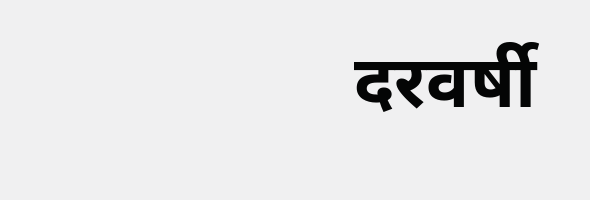दरवर्षी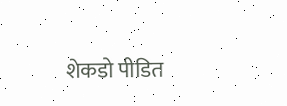शेकडो पीडित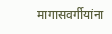मागासवर्गीयांना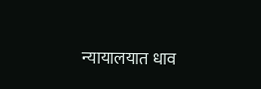न्यायालयात धाव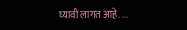घ्यावी लागत आहे. ...